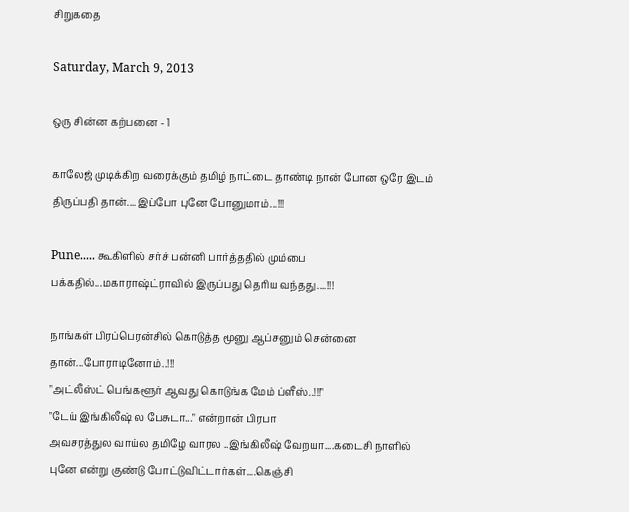சிறுகதை

Saturday, March 9, 2013

ஒரு சின்ன கற்பனை - 1

காலேஜ் முடிக்கிற வரைக்கும் தமிழ் நாட்டை தாண்டி நான் போன ஒரே இடம் திருப்பதி தான்....இப்போ புனே போனுமாம்...!!!

Pune..... கூகிளில் சர்ச் பன்னி பார்த்ததில் மும்பை பக்கதில்...மகாராஷ்ட்ராவில் இருப்பது தெரிய வந்தது....!!!

நாங்கள் பிரப்பெரன்சில் கொடுத்த மூனு ஆப்சனும் சென்னை தான்...போராடினோம்..!!!
"அட்லீஸ்ட் பெங்களூர் ஆவது கொடுங்க மேம் ப்ளீஸ்..!!!"
"டேய் இங்கிலீஷ் ல பேசுடா..." என்றான் பிரபா
அவசரத்துல வாய்ல தமிழே வாரல ..இங்கிலீஷ் வேறயா....கடைசி நாளில் புனே என்று குண்டு போட்டுவிட்டார்கள்....கெஞ்சி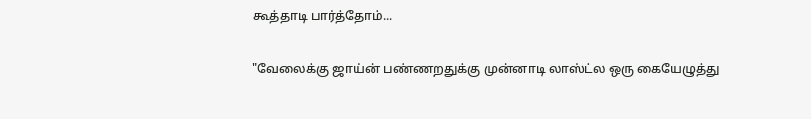கூத்தாடி பார்த்தோம்...

"வேலைக்கு ஜாய்ன் பண்ணறதுக்கு முன்னாடி லாஸ்ட்ல ஒரு கையேழுத்து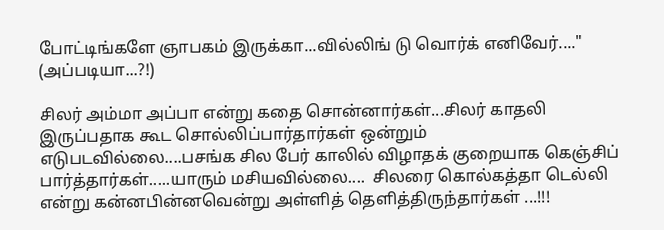போட்டிங்களே ஞாபகம் இருக்கா...வில்லிங் டு வொர்க் எனிவேர்...." (அப்படியா...?!)

சிலர் அம்மா அப்பா என்று கதை சொன்னார்கள்...சிலர் காதலி இருப்பதாக கூட சொல்லிப்பார்தார்கள் ஒன்றும் எடுபடவில்லை....பசங்க சில பேர் காலில் விழாதக் குறையாக கெஞ்சிப் பார்த்தார்கள்.....யாரும் மசியவில்லை....  சிலரை கொல்கத்தா டெல்லி என்று கன்னபின்னவென்று அள்ளித் தெளித்திருந்தார்கள் ...!!!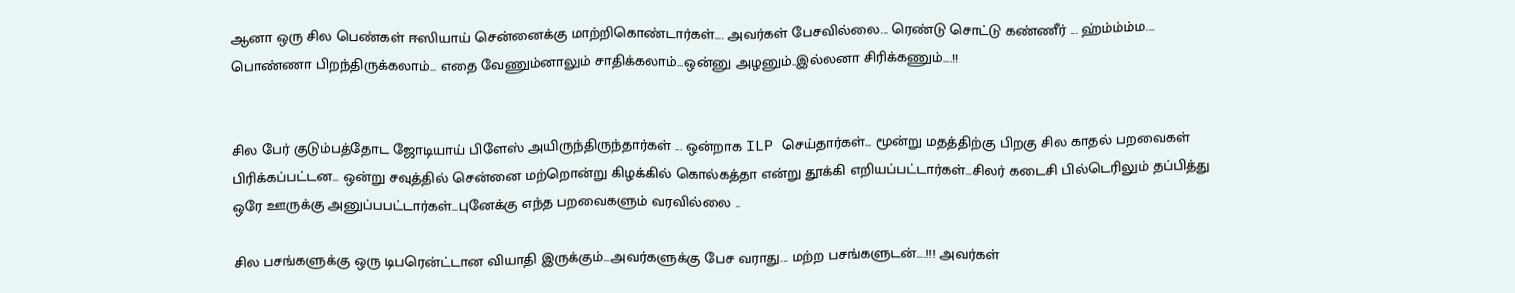ஆனா ஒரு சில பெண்கள் ஈஸியாய் சென்னைக்கு மாற்றிகொண்டார்கள்.... அவர்கள் பேசவில்லை... ரெண்டு சொட்டு கண்ணீர் ... ஹ்ம்ம்ம்ம.... பொண்ணா பிறந்திருக்கலாம்... எதை வேணும்னாலும் சாதிக்கலாம்...ஒன்னு அழனும்..இல்லனா சிரிக்கணும்....!!


சில பேர் குடும்பத்தோட ஜோடியாய் பிளேஸ் அயிருந்திருந்தார்கள் ... ஒன்றாக ILP செய்தார்கள்... மூன்று மதத்திற்கு பிறகு சில காதல் பறவைகள் பிரிக்கப்பட்டன... ஒன்று சவுத்தில் சென்னை மற்றொன்று கிழக்கில் கொல்கத்தா என்று தூக்கி எறியப்பட்டார்கள்...சிலர் கடைசி பில்டெரிலும் தப்பித்து ஒரே ஊருக்கு அனுப்பபட்டார்கள்...புனேக்கு எந்த பறவைகளும் வரவில்லை ..

சில பசங்களுக்கு ஒரு டிபரென்ட்டான வியாதி இருக்கும்...அவர்களுக்கு பேச வராது... மற்ற பசங்களுடன்....!!! அவர்கள்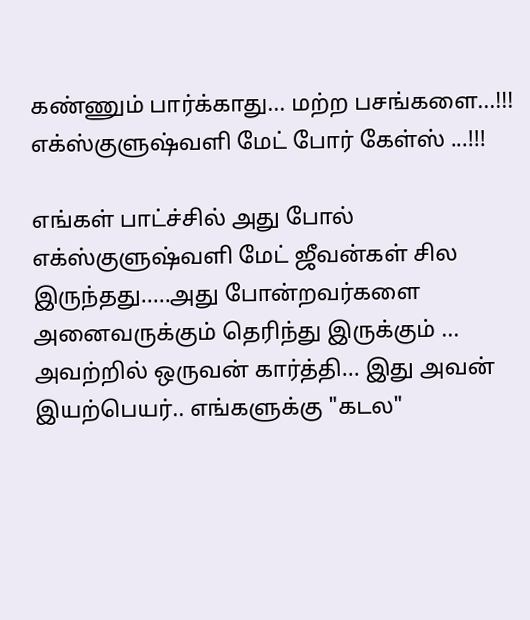கண்ணும் பார்க்காது... மற்ற பசங்களை...!!! எக்ஸ்குளுஷ்வளி மேட் போர் கேள்ஸ் ...!!!

எங்கள் பாட்ச்சில் அது போல் எக்ஸ்குளுஷ்வளி மேட் ஜீவன்கள் சில இருந்தது.....அது போன்றவர்களை அனைவருக்கும் தெரிந்து இருக்கும் ...
அவற்றில் ஒருவன் கார்த்தி... இது அவன் இயற்பெயர்.. எங்களுக்கு "கடல"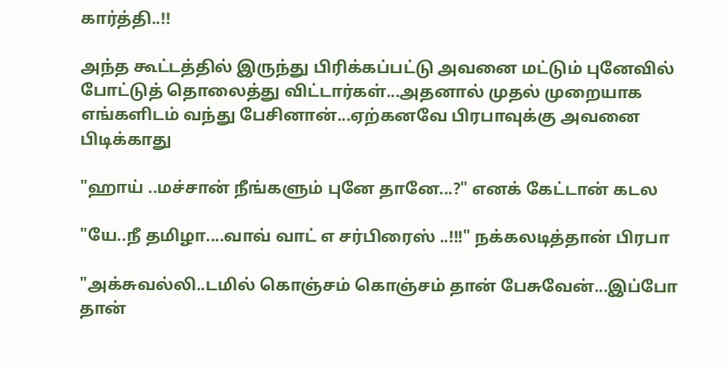கார்த்தி..!!

அந்த கூட்டத்தில் இருந்து பிரிக்கப்பட்டு அவனை மட்டும் புனேவில் போட்டுத் தொலைத்து விட்டார்கள்...அதனால் முதல் முறையாக எங்களிடம் வந்து பேசினான்...ஏற்கனவே பிரபாவுக்கு அவனை பிடிக்காது

"ஹாய் ..மச்சான் நீங்களும் புனே தானே...?" எனக் கேட்டான் கடல

"யே..நீ தமிழா....வாவ் வாட் எ சர்பிரைஸ் ..!!!" நக்கலடித்தான் பிரபா

"அக்சுவல்லி..டமில் கொஞ்சம் கொஞ்சம் தான் பேசுவேன்...இப்போ தான்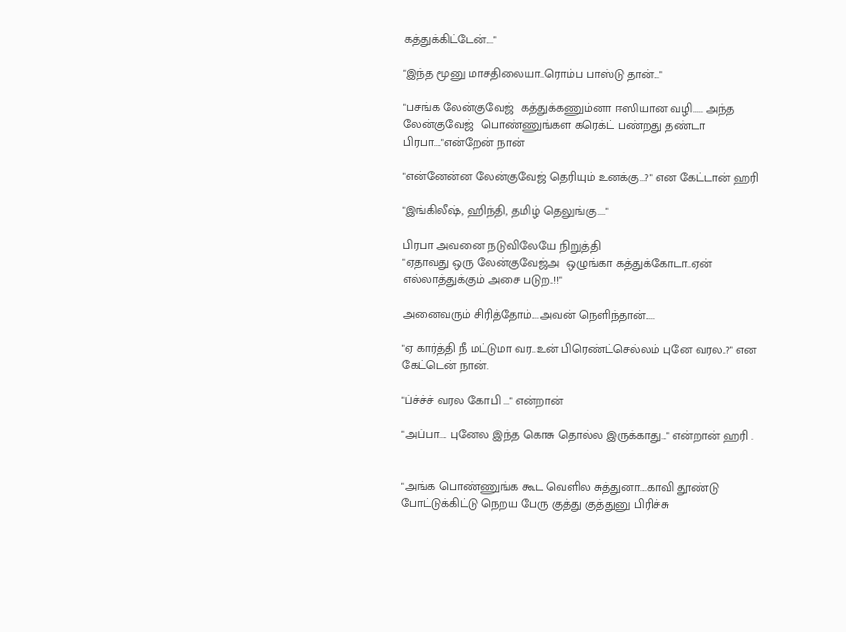கத்துக்கிட்டேன்...."

"இந்த மூனு மாசதிலையா..ரொம்ப பாஸ்டு தான்..."

"பசங்க லேன்குவேஜ்  கத்துக்கணும்னா ஈஸியான வழி..... அந்த லேன்குவேஜ்  பொண்ணுங்கள கரெக்ட் பண்றது தண்டா பிரபா...."என்றேன் நான்

"என்னேன்ன லேன்குவேஜ் தெரியும் உனக்கு...?" என கேட்டான் ஹரி

"இங்கிலீஷ், ஹிந்தி, தமிழ் தெலுங்கு...."

பிரபா அவனை நடுவிலேயே நிறுத்தி
"ஏதாவது ஒரு லேன்குவேஜ்அ  ஒழுங்கா கத்துக்கோடா..ஏன் எல்லாத்துக்கும் அசை படுற..!!"

அனைவரும் சிரித்தோம்....அவன் நெளிந்தான்.....

"ஏ கார்த்தி நீ மட்டுமா வர..உன் பிரெண்ட்செல்லம் புனே வரல..?" என கேட்டென் நான்.

"ப்ச்ச்ச் வரல கோபி ..." என்றான்

"அப்பா.... புனேல இந்த கொசு தொல்ல இருக்காது..." என்றான் ஹரி .


"அங்க பொண்ணுங்க கூட வெளில சுத்துனா....காவி தூண்டு போட்டுக்கிட்டு நெறய பேரு குத்து குத்துனு பிரிச்சு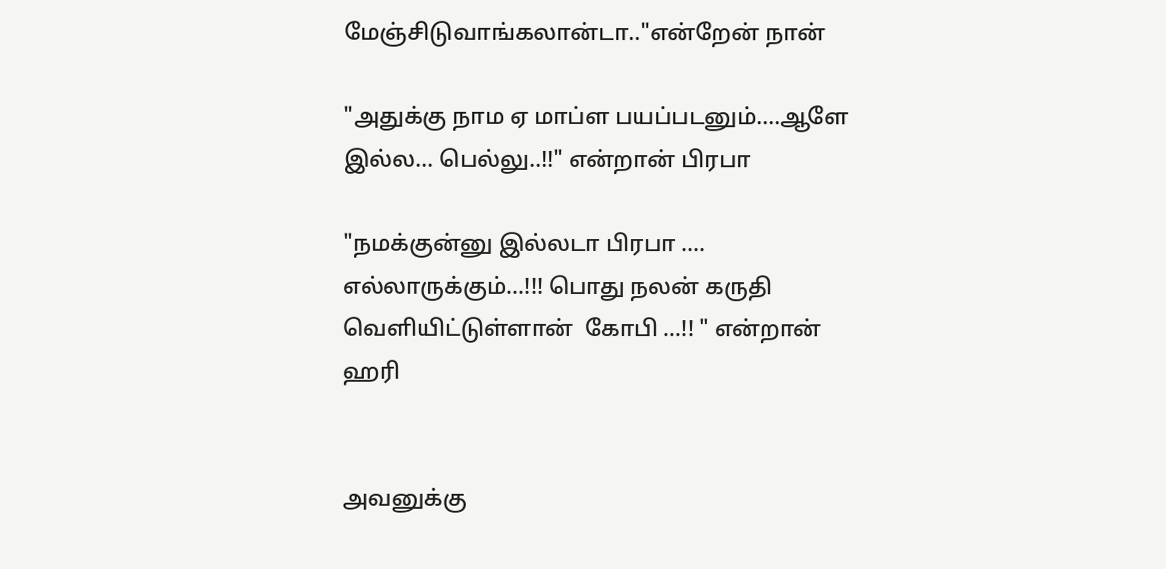மேஞ்சிடுவாங்கலான்டா.."என்றேன் நான்

"அதுக்கு நாம ஏ மாப்ள பயப்படனும்....ஆளே இல்ல... பெல்லு..!!" என்றான் பிரபா

"நமக்குன்னு இல்லடா பிரபா .... எல்லாருக்கும்...!!! பொது நலன் கருதி வெளியிட்டுள்ளான்  கோபி ...!! " என்றான் ஹரி


அவனுக்கு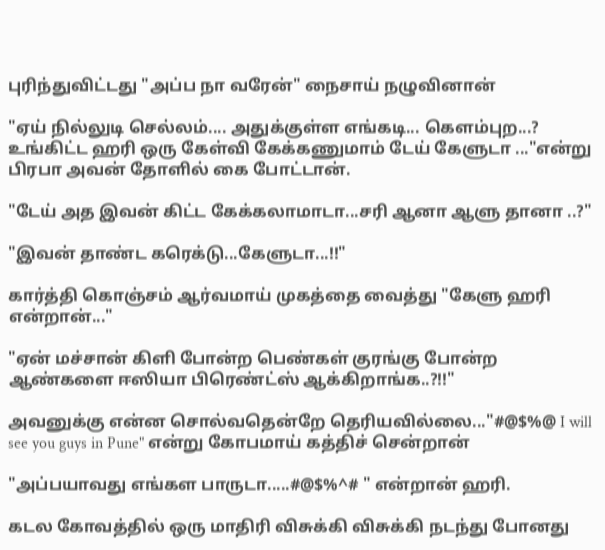புரிந்துவிட்டது "அப்ப நா வரேன்" நைசாய் நழுவினான்

"ஏய் நில்லுடி செல்லம்.... அதுக்குள்ள எங்கடி... கெளம்புற...? உங்கிட்ட ஹரி ஒரு கேள்வி கேக்கணுமாம் டேய் கேளுடா ..."என்று பிரபா அவன் தோளில் கை போட்டான்.

"டேய் அத இவன் கிட்ட கேக்கலாமாடா...சரி ஆனா ஆளு தானா ..?"

"இவன் தாண்ட கரெக்டு...கேளுடா...!!"

கார்த்தி கொஞ்சம் ஆர்வமாய் முகத்தை வைத்து "கேளு ஹரி என்றான்..."

"ஏன் மச்சான் கிளி போன்ற பெண்கள் குரங்கு போன்ற ஆண்களை ஈஸியா பிரெண்ட்ஸ் ஆக்கிறாங்க..?!!"

அவனுக்கு என்ன சொல்வதென்றே தெரியவில்லை..."#@$%@ I will see you guys in Pune" என்று கோபமாய் கத்திச் சென்றான்

"அப்பயாவது எங்கள பாருடா.....#@$%^# " என்றான் ஹரி.

கடல கோவத்தில் ஒரு மாதிரி விசுக்கி விசுக்கி நடந்து போனது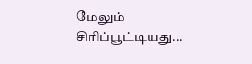மேலும் சிரிப்பூட்டியது...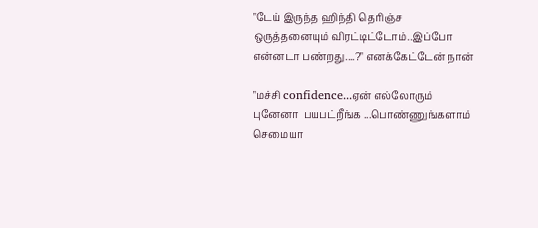"டேய் இருந்த ஹிந்தி தெரிஞ்ச ஒருத்தனையும் விரட்டிட்டோம்..இப்போ என்னடா பண்றது....?" எனக்கேட்டேன் நான்

"மச்சி confidence...ஏன் எல்லோரும் புனேனா  பயபட்றீங்க ...பொண்ணுங்களாம் செமையா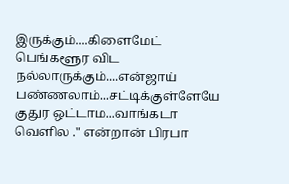இருக்கும்....கிளைமேட் பெங்களூர விட நல்லாருக்கும்....என்ஜாய் பண்ணலாம்...சட்டிக்குள்ளேயே குதுர ஒட்டாம...வாங்கடா வெளில ." என்றான் பிரபா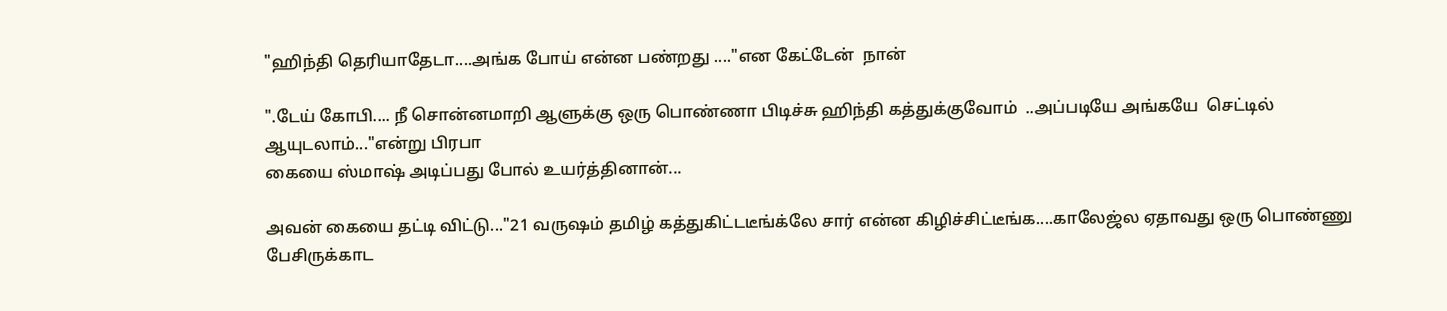"ஹிந்தி தெரியாதேடா....அங்க போய் என்ன பண்றது ...."என கேட்டேன்  நான்

".டேய் கோபி.... நீ சொன்னமாறி ஆளுக்கு ஒரு பொண்ணா பிடிச்சு ஹிந்தி கத்துக்குவோம்  ..அப்படியே அங்கயே  செட்டில் ஆயுடலாம்..."என்று பிரபா
கையை ஸ்மாஷ் அடிப்பது போல் உயர்த்தினான்...

அவன் கையை தட்டி விட்டு..."21 வருஷம் தமிழ் கத்துகிட்டடீங்க்லே சார் என்ன கிழிச்சிட்டீங்க....காலேஜ்ல ஏதாவது ஒரு பொண்ணு பேசிருக்காட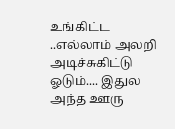உங்கிட்ட ..எல்லாம் அலறி அடிச்சுகிட்டு ஓடும்.... இதுல அந்த ஊரு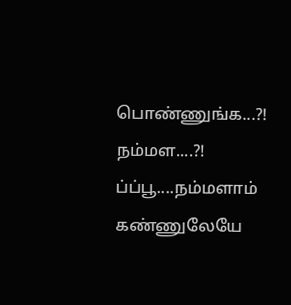பொண்ணுங்க...?! நம்மள....?! ப்ப்பூ....நம்மளாம் கண்ணுலேயே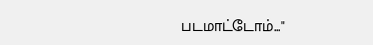படமாட்டோம்..."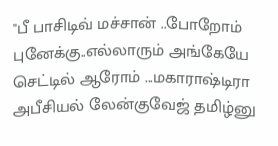"பீ பாசிடிவ் மச்சான் ..போறோம் புனேக்கு..எல்லாரும் அங்கேயே செட்டில் ஆரோம் ...மகாராஷ்டிரா அபீசியல் லேன்குவேஜ் தமிழ்னு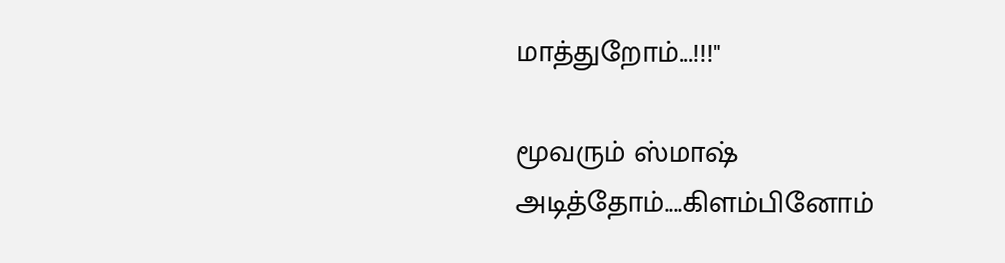மாத்துறோம்...!!!"

மூவரும் ஸ்மாஷ் அடித்தோம்....கிளம்பினோம்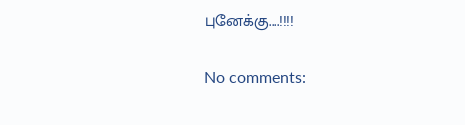புனேக்கு....!!!!


No comments: